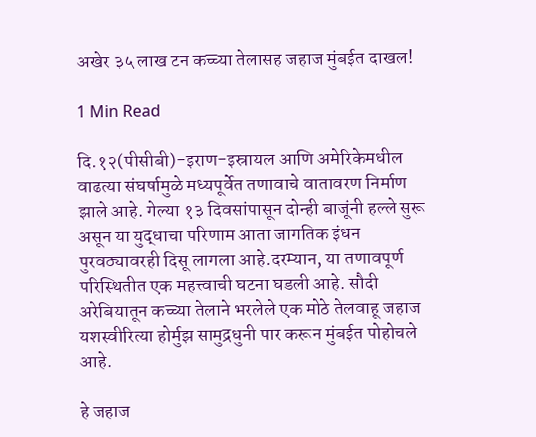अखेर ३५ लाख टन कच्च्या तेलासह जहाज मुंबईत दाखल!

1 Min Read

दि.१२(पीसीबी)-इराण-इस्रायल आणि अमेरिकेमधील वाढत्या संघर्षामुळे मध्यपूर्वेत तणावाचे वातावरण निर्माण झाले आहे. गेल्या १३ दिवसांपासून दोन्ही बाजूंनी हल्ले सुरू असून या युद्धाचा परिणाम आता जागतिक इंधन पुरवठ्यावरही दिसू लागला आहे.दरम्यान, या तणावपूर्ण परिस्थितीत एक महत्त्वाची घटना घडली आहे. सौदी अरेबियातून कच्च्या तेलाने भरलेले एक मोठे तेलवाहू जहाज यशस्वीरित्या होर्मुझ सामुद्रधुनी पार करून मुंबईत पोहोचले आहे.

हे जहाज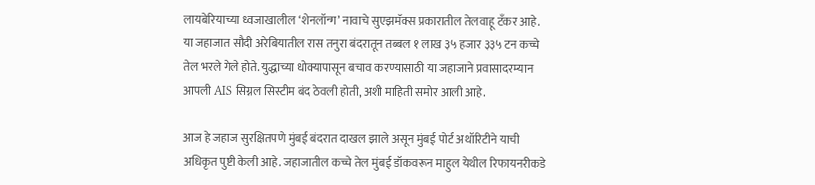लायबेरियाच्या ध्वजाखालील ‘शेनलॉन्ग’ नावाचे सुएझमॅक्स प्रकारातील तेलवाहू टँकर आहे. या जहाजात सौदी अरेबियातील रास तनुरा बंदरातून तब्बल १ लाख ३५ हजार ३३५ टन कच्चे तेल भरले गेले होते. युद्धाच्या धोक्यापासून बचाव करण्यासाठी या जहाजाने प्रवासादरम्यान आपली AIS सिग्नल सिस्टीम बंद ठेवली होती, अशी माहिती समोर आली आहे.

आज हे जहाज सुरक्षितपणे मुंबई बंदरात दाखल झाले असून मुंबई पोर्ट अथॉरिटीने याची अधिकृत पुष्टी केली आहे. जहाजातील कच्चे तेल मुंबई डॉकवरून माहुल येथील रिफायनरीकडे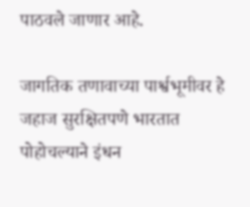पाठवले जाणार आहे.

जागतिक तणावाच्या पार्श्वभूमीवर हे जहाज सुरक्षितपणे भारतात पोहोचल्याने इंधन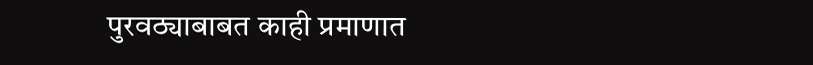पुरवठ्याबाबत काही प्रमाणात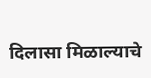दिलासा मिळाल्याचे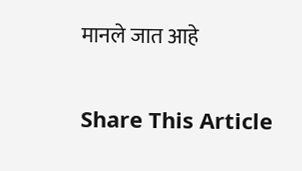मानले जात आहे

Share This Article